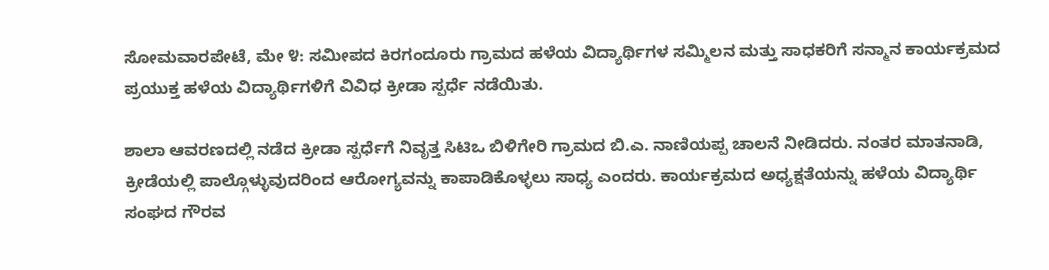ಸೋಮವಾರಪೇಟೆ, ಮೇ ೪: ಸಮೀಪದ ಕಿರಗಂದೂರು ಗ್ರಾಮದ ಹಳೆಯ ವಿದ್ಯಾರ್ಥಿಗಳ ಸಮ್ಮಿಲನ ಮತ್ತು ಸಾಧಕರಿಗೆ ಸನ್ಮಾನ ಕಾರ್ಯಕ್ರಮದ ಪ್ರಯುಕ್ತ ಹಳೆಯ ವಿದ್ಯಾರ್ಥಿಗಳಿಗೆ ವಿವಿಧ ಕ್ರೀಡಾ ಸ್ಪರ್ಧೆ ನಡೆಯಿತು.

ಶಾಲಾ ಆವರಣದಲ್ಲಿ ನಡೆದ ಕ್ರೀಡಾ ಸ್ಪರ್ಧೆಗೆ ನಿವೃತ್ತ ಸಿಟಿಒ ಬಿಳಿಗೇರಿ ಗ್ರಾಮದ ಬಿ.ಎ. ನಾಣಿಯಪ್ಪ ಚಾಲನೆ ನೀಡಿದರು. ನಂತರ ಮಾತನಾಡಿ, ಕ್ರೀಡೆಯಲ್ಲಿ ಪಾಲ್ಗೊಳ್ಳುವುದರಿಂದ ಆರೋಗ್ಯವನ್ನು ಕಾಪಾಡಿಕೊಳ್ಳಲು ಸಾಧ್ಯ ಎಂದರು. ಕಾರ್ಯಕ್ರಮದ ಅಧ್ಯಕ್ಷತೆಯನ್ನು ಹಳೆಯ ವಿದ್ಯಾರ್ಥಿ ಸಂಘದ ಗೌರವ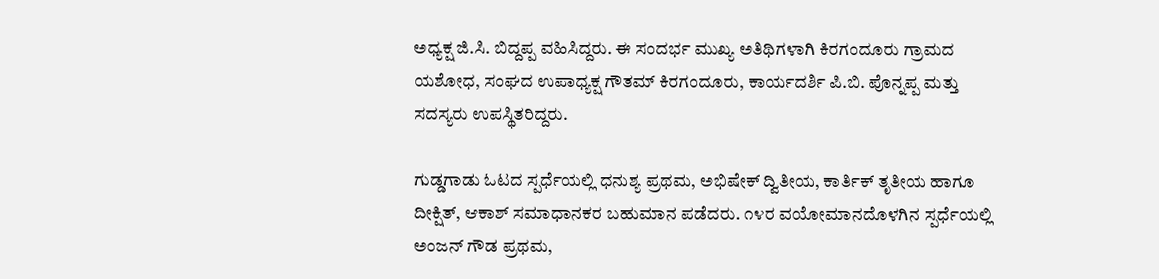ಅಧ್ಯಕ್ಷ ಜಿ.ಸಿ. ಬಿದ್ದಪ್ಪ ವಹಿಸಿದ್ದರು. ಈ ಸಂದರ್ಭ ಮುಖ್ಯ ಅತಿಥಿಗಳಾಗಿ ಕಿರಗಂದೂರು ಗ್ರಾಮದ ಯಶೋಧ, ಸಂಘದ ಉಪಾಧ್ಯಕ್ಷ ಗೌತಮ್ ಕಿರಗಂದೂರು, ಕಾರ್ಯದರ್ಶಿ ಪಿ.ಬಿ. ಪೊನ್ನಪ್ಪ ಮತ್ತು ಸದಸ್ಯರು ಉಪಸ್ಥಿತರಿದ್ದರು.

ಗುಡ್ಡಗಾಡು ಓಟದ ಸ್ಪರ್ಧೆಯಲ್ಲಿ ಧನುಶ್ಯ ಪ್ರಥಮ, ಅಭಿಷೇಕ್ ದ್ವಿತೀಯ, ಕಾರ್ತಿಕ್ ತೃತೀಯ ಹಾಗೂ ದೀಕ್ಷಿತ್, ಆಕಾಶ್ ಸಮಾಧಾನಕರ ಬಹುಮಾನ ಪಡೆದರು. ೧೪ರ ವಯೋಮಾನದೊಳಗಿನ ಸ್ಪರ್ಧೆಯಲ್ಲಿ ಅಂಜನ್ ಗೌಡ ಪ್ರಥಮ,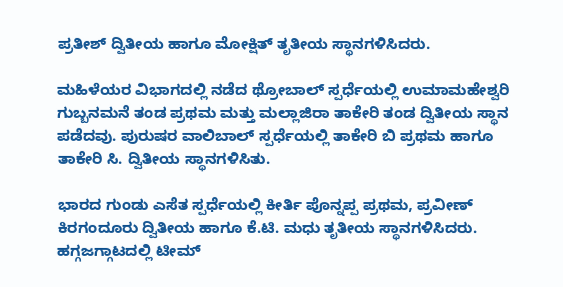ಪ್ರತೀಶ್ ದ್ವಿತೀಯ ಹಾಗೂ ಮೋಕ್ಷಿತ್ ತೃತೀಯ ಸ್ಥಾನಗಳಿಸಿದರು.

ಮಹಿಳೆಯರ ವಿಭಾಗದಲ್ಲಿ ನಡೆದ ಥ್ರೋಬಾಲ್ ಸ್ಪರ್ಧೆಯಲ್ಲಿ ಉಮಾಮಹೇಶ್ವರಿ ಗುಬ್ಬನಮನೆ ತಂಡ ಪ್ರಥಮ ಮತ್ತು ಮಲ್ಲಾಜಿರಾ ತಾಕೇರಿ ತಂಡ ದ್ವಿತೀಯ ಸ್ಥಾನ ಪಡೆದವು. ಪುರುಷರ ವಾಲಿಬಾಲ್ ಸ್ಪರ್ಧೆಯಲ್ಲಿ ತಾಕೇರಿ ಬಿ ಪ್ರಥಮ ಹಾಗೂ ತಾಕೇರಿ ಸಿ. ದ್ವಿತೀಯ ಸ್ಥಾನಗಳಿಸಿತು.

ಭಾರದ ಗುಂಡು ಎಸೆತ ಸ್ಪರ್ಧೆಯಲ್ಲಿ ಕೀರ್ತಿ ಪೊನ್ನಪ್ಪ ಪ್ರಥಮ, ಪ್ರವೀಣ್ ಕಿರಗಂದೂರು ದ್ವಿತೀಯ ಹಾಗೂ ಕೆ.ಟಿ. ಮಧು ತೃತೀಯ ಸ್ಥಾನಗಳಿಸಿದರು. ಹಗ್ಗಜಗ್ಗಾಟದಲ್ಲಿ ಟೀಮ್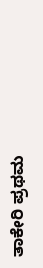ತಾಕೇರಿ ಪ್ರಥಮ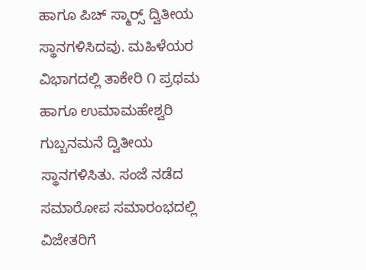ಹಾಗೂ ಪಿಚ್ ಸ್ಮಾರ‍್ಸ್ ದ್ವಿತೀಯ ಸ್ಥಾನಗಳಿಸಿದವು. ಮಹಿಳೆಯರ ವಿಭಾಗದಲ್ಲಿ ತಾಕೇರಿ ೧ ಪ್ರಥಮ ಹಾಗೂ ಉಮಾಮಹೇಶ್ವರಿ ಗುಬ್ಬನಮನೆ ದ್ವಿತೀಯ ಸ್ಥಾನಗಳಿಸಿತು. ಸಂಜೆ ನಡೆದ ಸಮಾರೋಪ ಸಮಾರಂಭದಲ್ಲಿ ವಿಜೇತರಿಗೆ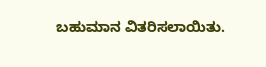ಬಹುಮಾನ ವಿತರಿಸಲಾಯಿತು.